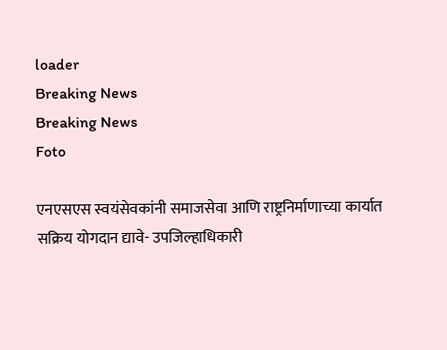loader
Breaking News
Breaking News
Foto

एनएसएस स्वयंसेवकांनी समाजसेवा आणि राष्ट्रनिर्माणाच्या कार्यात सक्रिय योगदान द्यावे- उपजिल्हाधिकारी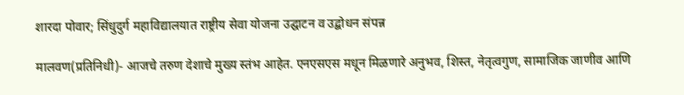शारदा पोवार; सिंधुदुर्ग महाविद्यालयात राष्ट्रीय सेवा योजना उद्घाटन व उद्बोधन संपन्न

मालवण(प्रतिनिधी)- आजचे तरुण देशाचे मुख्य स्तंभ आहेत. एनएसएस मधून मिळणारे अनुभव, शिस्त, नेतृत्वगुण, सामाजिक जाणीव आणि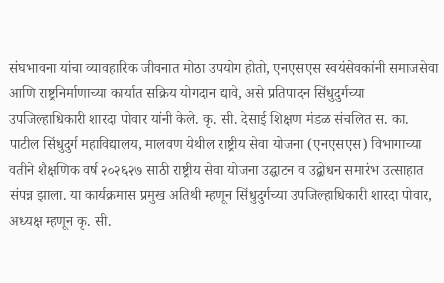संघभावना यांचा व्यावहारिक जीवनात मोठा उपयोग होतो, एनएसएस स्वयंसेवकांनी समाजसेवा आणि राष्ट्रनिर्माणाच्या कार्यात सक्रिय योगदान द्यावे, असे प्रतिपादन सिंधुदुर्गच्या उपजिल्हाधिकारी शारदा पोवार यांनी केले. कृ. सी. देसाई शिक्षण मंडळ संचलित स. का. पाटील सिंधुदुर्ग महाविद्यालय, मालवण येथील राष्ट्रीय सेवा योजना (एनएसएस) विभागाच्या वतीने शैक्षणिक वर्ष २०२६२७ साठी राष्ट्रीय सेवा योजना उद्घाटन व उद्बोधन समारंभ उत्साहात संपन्न झाला. या कार्यक्रमास प्रमुख अतिथी म्हणून सिंधुदुर्गच्या उपजिल्हाधिकारी शारदा पोवार, अध्यक्ष म्हणून कृ. सी.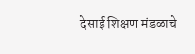देसाई शिक्षण मंडळाचे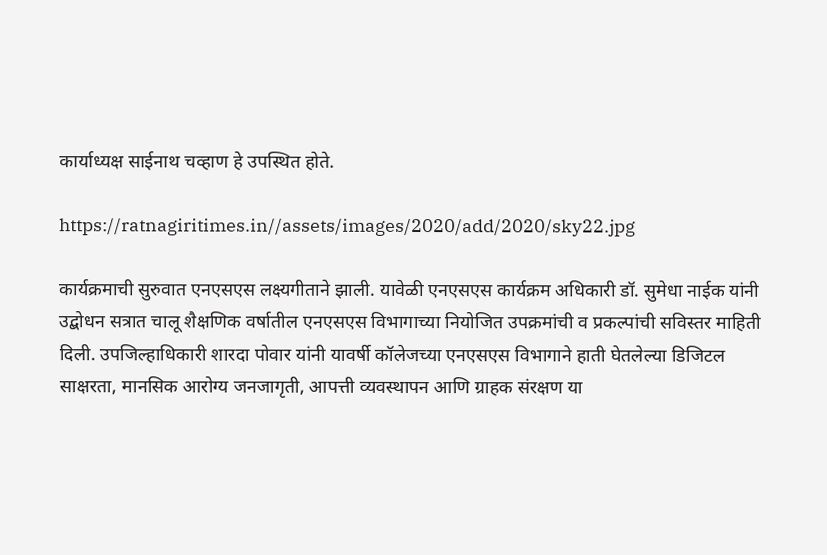कार्याध्यक्ष साईनाथ चव्हाण हे उपस्थित होते.

https://ratnagiritimes.in//assets/images/2020/add/2020/sky22.jpg

कार्यक्रमाची सुरुवात एनएसएस लक्ष्यगीताने झाली. यावेळी एनएसएस कार्यक्रम अधिकारी डॉ. सुमेधा नाईक यांनी उद्बोधन सत्रात चालू शैक्षणिक वर्षातील एनएसएस विभागाच्या नियोजित उपक्रमांची व प्रकल्पांची सविस्तर माहिती दिली. उपजिल्हाधिकारी शारदा पोवार यांनी यावर्षी कॉलेजच्या एनएसएस विभागाने हाती घेतलेल्या डिजिटल साक्षरता, मानसिक आरोग्य जनजागृती, आपत्ती व्यवस्थापन आणि ग्राहक संरक्षण या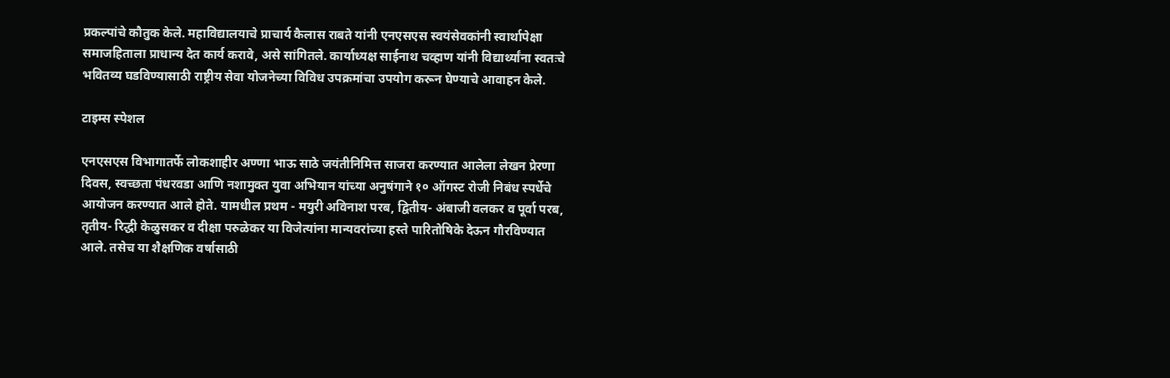प्रकल्पांचे कौतुक केले. महाविद्यालयाचे प्राचार्य कैलास राबते यांनी एनएसएस स्वयंसेवकांनी स्वार्थापेक्षा समाजहिताला प्राधान्य देत कार्य करावे, असे सांगितले. कार्याध्यक्ष साईनाथ चव्हाण यांनी विद्यार्थ्यांना स्वतःचे भवितव्य घडविण्यासाठी राष्ट्रीय सेवा योजनेच्या विविध उपक्रमांचा उपयोग करून घेण्याचे आवाहन केले.

टाइम्स स्पेशल

एनएसएस विभागातर्फे लोकशाहीर अण्णा भाऊ साठे जयंतीनिमित्त साजरा करण्यात आलेला लेखन प्रेरणा दिवस, स्वच्छता पंधरवडा आणि नशामुक्त युवा अभियान यांच्या अनुषंगाने १० ऑगस्ट रोजी निबंध स्पर्धेचे आयोजन करण्यात आले होते. यामधील प्रथम - मयुरी अविनाश परब, द्वितीय- अंबाजी वलकर व पूर्वा परब, तृतीय- रिद्धी केळुसकर व दीक्षा परुळेकर या विजेत्यांना मान्यवरांच्या हस्ते पारितोषिके देऊन गौरविण्यात आले. तसेच या शैक्षणिक वर्षासाठी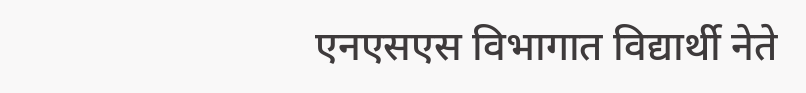एनएसएस विभागात विद्यार्थी नेते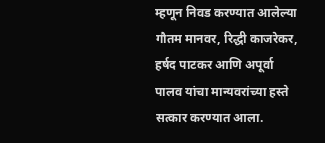म्हणून निवड करण्यात आलेल्या गौतम मानवर, रिद्धी काजरेकर, हर्षद पाटकर आणि अपूर्वा पालव यांचा मान्यवरांच्या हस्ते सत्कार करण्यात आला.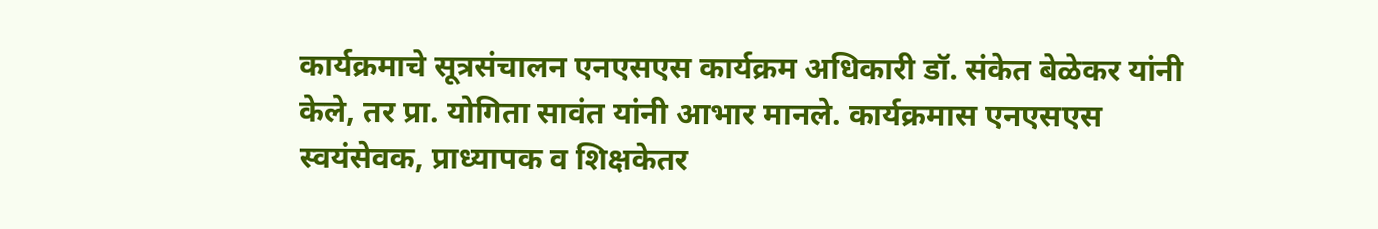कार्यक्रमाचे सूत्रसंचालन एनएसएस कार्यक्रम अधिकारी डॉ. संकेत बेळेकर यांनी केले, तर प्रा. योगिता सावंत यांनी आभार मानले. कार्यक्रमास एनएसएस स्वयंसेवक, प्राध्यापक व शिक्षकेतर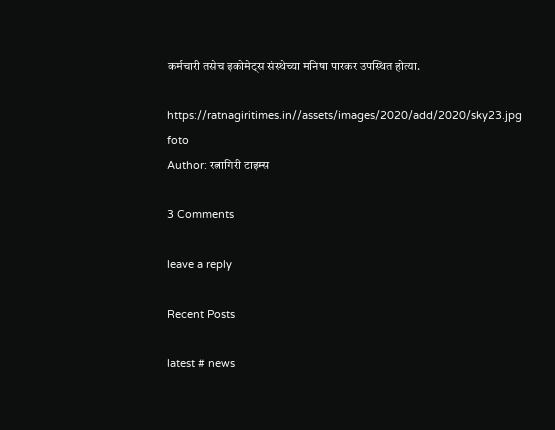कर्मचारी तसेच इकोमेट्स संस्थेच्या मनिषा पारकर उपस्थित होत्या.

https://ratnagiritimes.in//assets/images/2020/add/2020/sky23.jpg
foto
Author: रत्नागिरी टाइम्स

3 Comments

leave a reply

Recent Posts

latest # news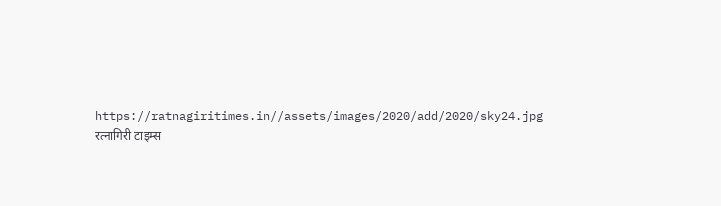https://ratnagiritimes.in//assets/images/2020/add/2020/sky24.jpg
रत्नागिरी टाइम्स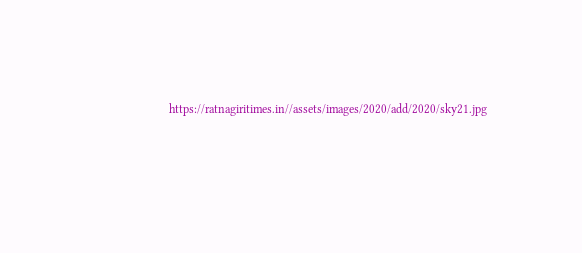https://ratnagiritimes.in//assets/images/2020/add/2020/sky21.jpg